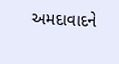અમદાવાદને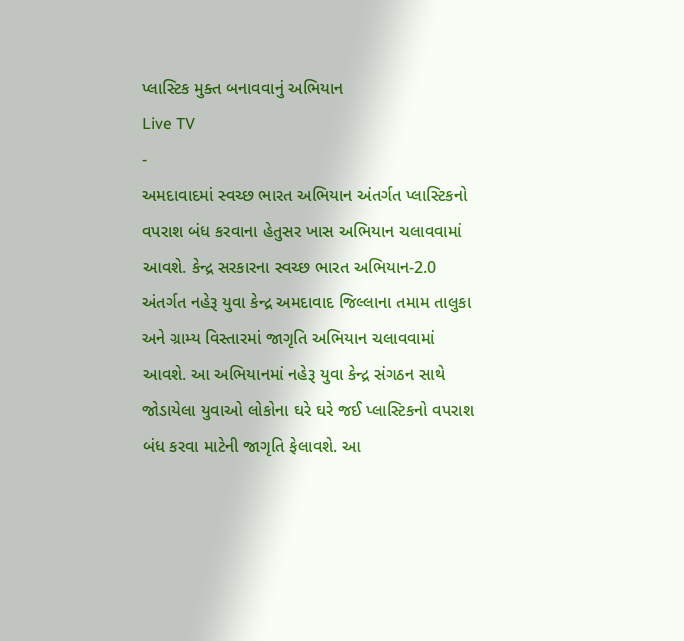પ્લાસ્ટિક મુક્ત બનાવવાનું અભિયાન
Live TV
-
અમદાવાદમાં સ્વચ્છ ભારત અભિયાન અંતર્ગત પ્લાસ્ટિકનો વપરાશ બંધ કરવાના હેતુસર ખાસ અભિયાન ચલાવવામાં આવશે. કેન્દ્ર સરકારના સ્વચ્છ ભારત અભિયાન-2.0 અંતર્ગત નહેરૂ યુવા કેન્દ્ર અમદાવાદ જિલ્લાના તમામ તાલુકા અને ગ્રામ્ય વિસ્તારમાં જાગૃતિ અભિયાન ચલાવવામાં આવશે. આ અભિયાનમાં નહેરૂ યુવા કેન્દ્ર સંગઠન સાથે જોડાયેલા યુવાઓ લોકોના ઘરે ઘરે જઈ પ્લાસ્ટિકનો વપરાશ બંધ કરવા માટેની જાગૃતિ ફેલાવશે. આ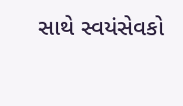સાથે સ્વયંસેવકો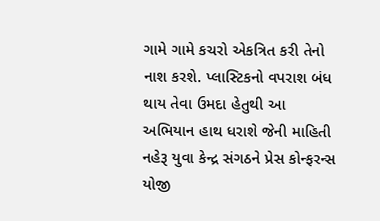ગામે ગામે કચરો એકત્રિત કરી તેનો નાશ કરશે. પ્લાસ્ટિકનો વપરાશ બંધ થાય તેવા ઉમદા હેતુથી આ અભિયાન હાથ ધરાશે જેની માહિતી નહેરૂ યુવા કેન્દ્ર સંગઠને પ્રેસ કોન્ફરન્સ યોજી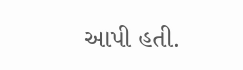આપી હતી.